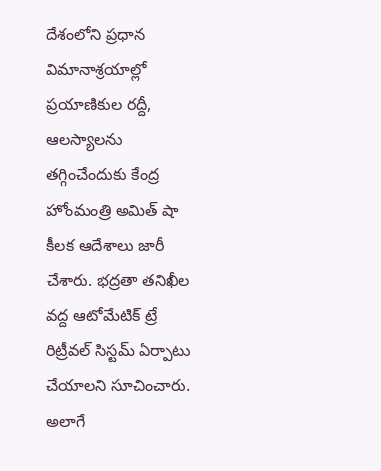దేశంలోని ప్రధాన విమానాశ్రయాల్లో ప్రయాణికుల రద్దీ, ఆలస్యాలను తగ్గించేందుకు కేంద్ర హోంమంత్రి అమిత్ షా కీలక ఆదేశాలు జారీ చేశారు. భద్రతా తనిఖీల వద్ద ఆటోమేటిక్ ట్రే రిట్రీవల్ సిస్టమ్ ఏర్పాటు చేయాలని సూచించారు. అలాగే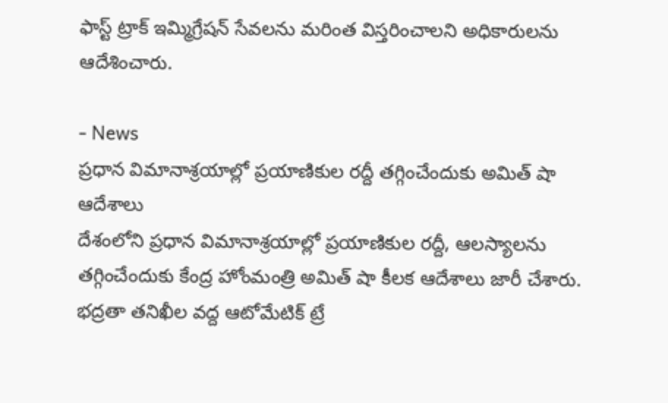ఫాస్ట్ ట్రాక్ ఇమ్మిగ్రేషన్ సేవలను మరింత విస్తరించాలని అధికారులను ఆదేశించారు.

- News
ప్రధాన విమానాశ్రయాల్లో ప్రయాణికుల రద్దీ తగ్గించేందుకు అమిత్ షా ఆదేశాలు
దేశంలోని ప్రధాన విమానాశ్రయాల్లో ప్రయాణికుల రద్దీ, ఆలస్యాలను తగ్గించేందుకు కేంద్ర హోంమంత్రి అమిత్ షా కీలక ఆదేశాలు జారీ చేశారు. భద్రతా తనిఖీల వద్ద ఆటోమేటిక్ ట్రే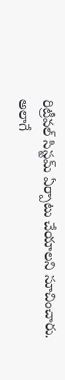రిట్రీవల్ సిస్టమ్ ఏర్పాటు చేయాలని సూచించారు. అలాగే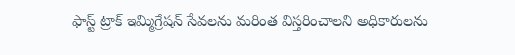ఫాస్ట్ ట్రాక్ ఇమ్మిగ్రేషన్ సేవలను మరింత విస్తరించాలని అధికారులను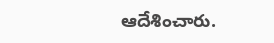ఆదేశించారు.